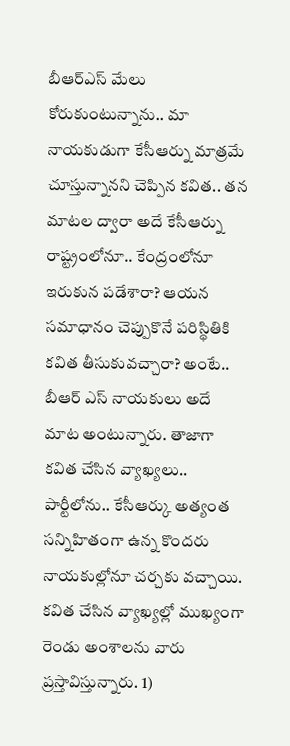బీఆర్ఎస్ మేలు కోరుకుంటున్నాను.. మా నాయకుడుగా కేసీఆర్ను మాత్రమే చూస్తున్నానని చెప్పిన కవిత.. తన మాటల ద్వారా అదే కేసీఆర్ను రాష్ట్రంలోనూ.. కేంద్రంలోనూ ఇరుకున పడేశారా? ఆయన సమాధానం చెప్పుకొనే పరిస్థితికి కవిత తీసుకువచ్చారా? అంటే.. బీఆర్ ఎస్ నాయకులు అదే మాట అంటున్నారు. తాజాగా కవిత చేసిన వ్యాఖ్యలు.. పార్టీలోను.. కేసీఆర్కు అత్యంత సన్నిహితంగా ఉన్న కొందరు నాయకుల్లోనూ చర్చకు వచ్చాయి.
కవిత చేసిన వ్యాఖ్యల్లో ముఖ్యంగా రెండు అంశాలను వారు ప్రస్తావిస్తున్నారు. 1)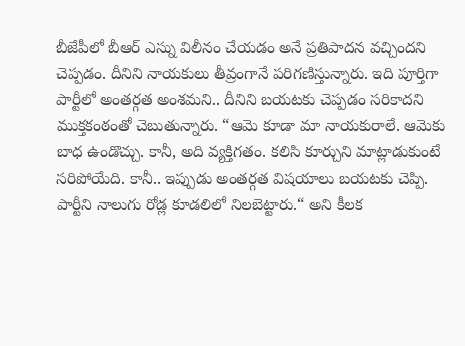బీజేపీలో బీఆర్ ఎస్ను విలీనం చేయడం అనే ప్రతిపాదన వచ్చిందని చెప్పడం. దీనిని నాయకులు తీవ్రంగానే పరిగణిస్తున్నారు. ఇది పూర్తిగా పార్టీలో అంతర్గత అంశమని.. దీనిని బయటకు చెప్పడం సరికాదని ముక్తకంఠంతో చెబుతున్నారు. “ఆమె కూడా మా నాయకురాలే. ఆమెకు బాధ ఉండొచ్చు. కానీ, అది వ్యక్తిగతం. కలిసి కూర్చుని మాట్లాడుకుంటే సరిపోయేది. కానీ.. ఇప్పుడు అంతర్గత విషయాలు బయటకు చెప్పి. పార్టీని నాలుగు రోడ్ల కూడలిలో నిలబెట్టారు.“ అని కీలక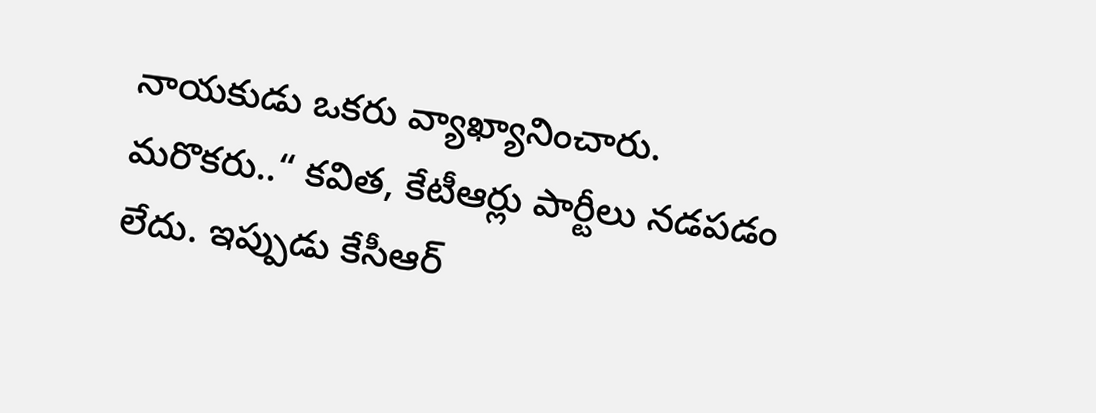నాయకుడు ఒకరు వ్యాఖ్యానించారు.
మరొకరు..“ కవిత, కేటీఆర్లు పార్టీలు నడపడం లేదు. ఇప్పుడు కేసీఆర్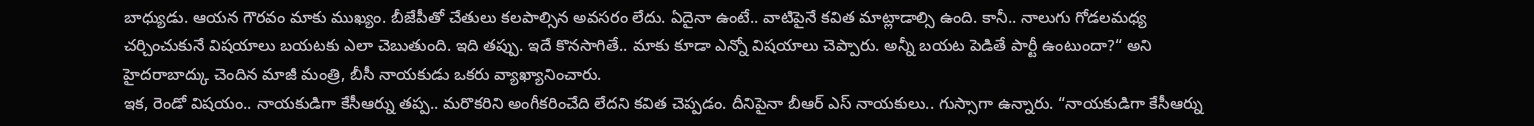బాధ్యుడు. ఆయన గౌరవం మాకు ముఖ్యం. బీజేపీతో చేతులు కలపాల్సిన అవసరం లేదు. ఏదైనా ఉంటే.. వాటిపైనే కవిత మాట్లాడాల్సి ఉంది. కానీ.. నాలుగు గోడలమధ్య చర్చించుకునే విషయాలు బయటకు ఎలా చెబుతుంది. ఇది తప్పు. ఇదే కొనసాగితే.. మాకు కూడా ఎన్నో విషయాలు చెప్పారు. అన్నీ బయట పెడితే పార్టీ ఉంటుందా?“ అని హైదరాబాద్కు చెందిన మాజీ మంత్రి, బీసీ నాయకుడు ఒకరు వ్యాఖ్యానించారు.
ఇక, రెండో విషయం.. నాయకుడిగా కేసీఆర్ను తప్ప.. మరొకరిని అంగీకరించేది లేదని కవిత చెప్పడం. దీనిపైనా బీఆర్ ఎస్ నాయకులు.. గుస్సాగా ఉన్నారు. “నాయకుడిగా కేసీఆర్ను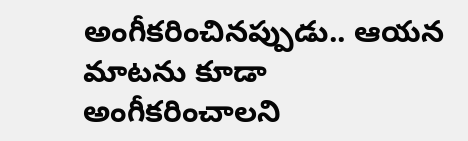అంగీకరించినప్పుడు.. ఆయన మాటను కూడా అంగీకరించాలని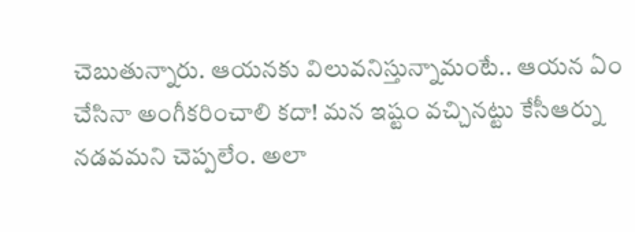చెబుతున్నారు. ఆయనకు విలువనిస్తున్నామంటే.. ఆయన ఏం చేసినా అంగీకరించాలి కదా! మన ఇష్టం వచ్చినట్టు కేసీఆర్ను నడవమని చెప్పలేం. అలా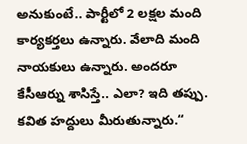అనుకుంటే.. పార్టీలో 2 లక్షల మంది కార్యకర్తలు ఉన్నారు. వేలాది మంది నాయకులు ఉన్నారు. అందరూ కేసీఆర్ను శాసిస్తే.. ఎలా? ఇది తప్పు. కవిత హద్దులు మీరుతున్నారు.“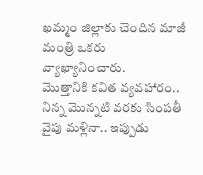ఖమ్మం జిల్లాకు చెందిన మాజీ మంత్రి ఒకరు వ్యాఖ్యానించారు.
మొత్తానికి కవిత వ్యవహారం.. నిన్న మొన్నటి వరకు సింపతీ వైపు మళ్లినా.. ఇప్పుడు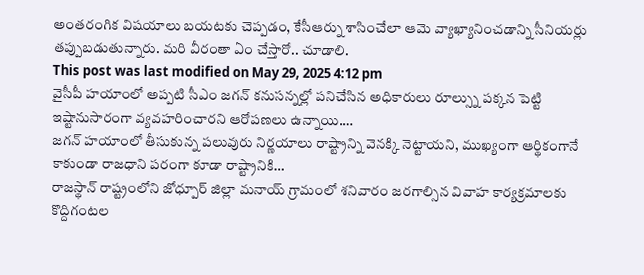అంతరంగిక విషయాలు బయటకు చెప్పడం, కేసీఆర్ను శాసించేలా ఆమె వ్యాఖ్యానించడాన్ని సీనియర్లు తప్పుబడుతున్నారు. మరి వీరంతా ఏం చేస్తారో.. చూడాలి.
This post was last modified on May 29, 2025 4:12 pm
వైసీపీ హయాంలో అప్పటి సీఎం జగన్ కనుసన్నల్లో పనిచేసిన అధికారులు రూల్స్ను పక్కన పెట్టి ఇష్టానుసారంగా వ్యవహరించారని ఆరోపణలు ఉన్నాయి.…
జగన్ హయాంలో తీసుకున్న పలువురు నిర్ణయాలు రాష్ట్రాన్ని వెనక్కి నెట్టాయని, ముఖ్యంగా ఆర్థికంగానే కాకుండా రాజధాని పరంగా కూడా రాష్ట్రానికి…
రాజస్థాన్ రాష్ట్రంలోని జోధ్పూర్ జిల్లా మనాయ్ గ్రామంలో శనివారం జరగాల్సిన వివాహ కార్యక్రమాలకు కొద్దిగంటల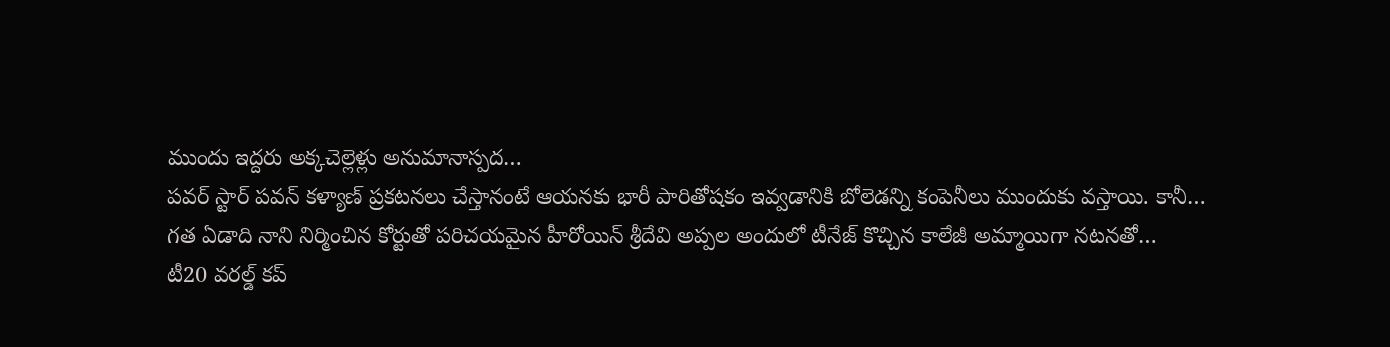ముందు ఇద్దరు అక్కచెల్లెళ్లు అనుమానాస్పద…
పవర్ స్టార్ పవన్ కళ్యాణ్ ప్రకటనలు చేస్తానంటే ఆయనకు భారీ పారితోషకం ఇవ్వడానికి బోలెడన్ని కంపెనీలు ముందుకు వస్తాయి. కానీ…
గత ఏడాది నాని నిర్మించిన కోర్టుతో పరిచయమైన హీరోయిన్ శ్రీదేవి అప్పల అందులో టీనేజ్ కొచ్చిన కాలేజీ అమ్మాయిగా నటనతో…
టీ20 వరల్డ్ కప్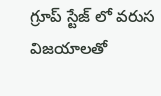గ్రూప్ స్టేజ్ లో వరుస విజయాలతో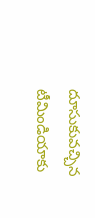దూసుకువచ్చిన టీమిండియాకు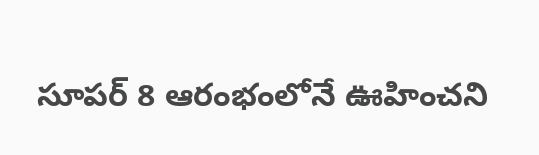సూపర్ 8 ఆరంభంలోనే ఊహించని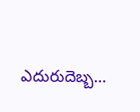ఎదురుదెబ్బ…